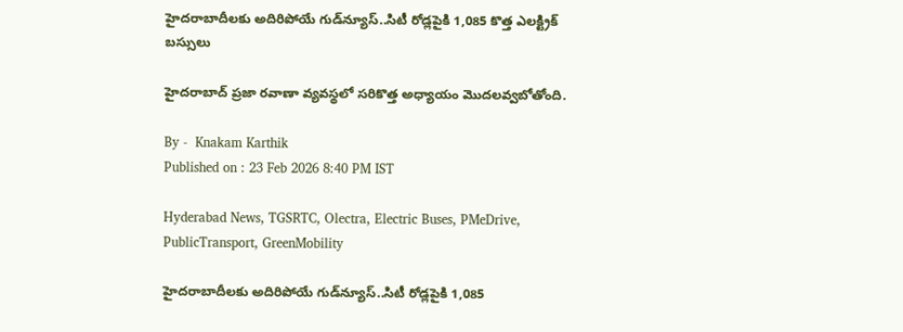హైదరాబాదీలకు అదిరిపోయే గుడ్‌న్యూస్..సిటీ రోడ్లపైకి 1,085 కొత్త ఎలక్ట్రిక్ బస్సులు

హైదరాబాద్ ప్రజా రవాణా వ్యవస్థలో సరికొత్త అధ్యాయం మొదలవ్వబోతోంది.

By -  Knakam Karthik
Published on : 23 Feb 2026 8:40 PM IST

Hyderabad News, TGSRTC, Olectra, Electric Buses, PMeDrive, PublicTransport, GreenMobility

హైదరాబాదీలకు అదిరిపోయే గుడ్‌న్యూస్..సిటీ రోడ్లపైకి 1,085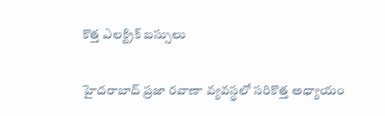కొత్త ఎలక్ట్రిక్ బస్సులు

హైదరాబాద్ ప్రజా రవాణా వ్యవస్థలో సరికొత్త అధ్యాయం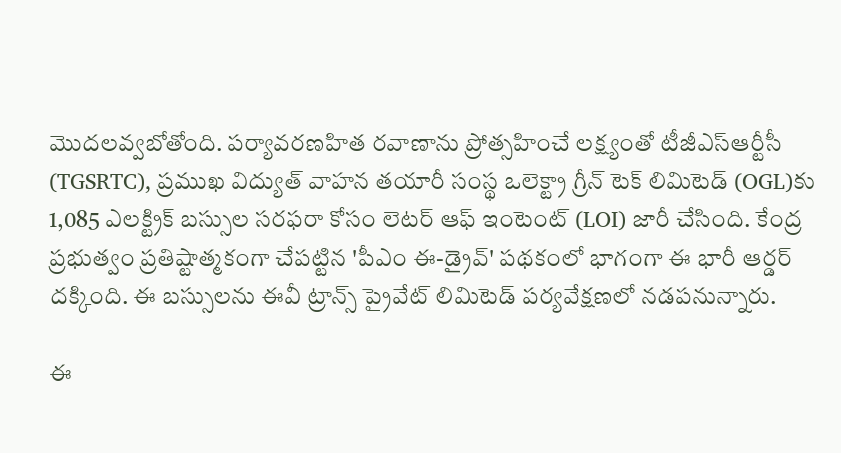మొదలవ్వబోతోంది. పర్యావరణహిత రవాణాను ప్రోత్సహించే లక్ష్యంతో టీజీఎస్‌ఆర్టీసీ (TGSRTC), ప్రముఖ విద్యుత్ వాహన తయారీ సంస్థ ఒలెక్ట్రా గ్రీన్ టెక్ లిమిటెడ్ (OGL)కు 1,085 ఎలక్ట్రిక్ బస్సుల సరఫరా కోసం లెటర్ ఆఫ్ ఇంటెంట్ (LOI) జారీ చేసింది. కేంద్ర ప్రభుత్వం ప్రతిష్టాత్మకంగా చేపట్టిన 'పీఎం ఈ-డ్రైవ్' పథకంలో భాగంగా ఈ భారీ ఆర్డర్ దక్కింది. ఈ బస్సులను ఈవీ ట్రాన్స్ ప్రైవేట్ లిమిటెడ్ పర్యవేక్షణలో నడపనున్నారు.

ఈ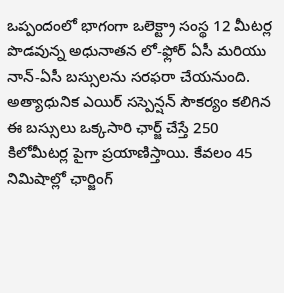ఒప్పందంలో భాగంగా ఒలెక్ట్రా సంస్థ 12 మీటర్ల పొడవున్న అధునాతన లో-ఫ్లోర్ ఏసీ మరియు నాన్-ఏసీ బస్సులను సరఫరా చేయనుంది. అత్యాధునిక ఎయిర్ సస్పెన్షన్ సౌకర్యం కలిగిన ఈ బస్సులు ఒక్కసారి ఛార్జ్ చేస్తే 250 కిలోమీటర్ల పైగా ప్రయాణిస్తాయి. కేవలం 45 నిమిషాల్లో ఛార్జింగ్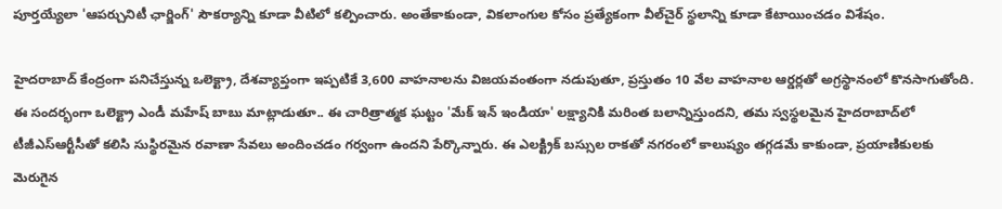పూర్తయ్యేలా 'ఆపర్చునిటీ ఛార్జింగ్' సౌకర్యాన్ని కూడా వీటిలో కల్పించారు. అంతేకాకుండా, వికలాంగుల కోసం ప్రత్యేకంగా వీల్‌చైర్ స్థలాన్ని కూడా కేటాయించడం విశేషం.

హైదరాబాద్ కేంద్రంగా పనిచేస్తున్న ఒలెక్ట్రా, దేశవ్యాప్తంగా ఇప్పటికే 3,600 వాహనాలను విజయవంతంగా నడుపుతూ, ప్రస్తుతం 10 వేల వాహనాల ఆర్డర్లతో అగ్రస్థానంలో కొనసాగుతోంది. ఈ సందర్భంగా ఒలెక్ట్రా ఎండీ మహేష్ బాబు మాట్లాడుతూ.. ఈ చారిత్రాత్మక ఘట్టం 'మేక్ ఇన్ ఇండియా' లక్ష్యానికి మరింత బలాన్నిస్తుందని, తమ స్వస్థలమైన హైదరాబాద్‌లో టీజీఎస్‌ఆర్టీసీతో కలిసి సుస్థిరమైన రవాణా సేవలు అందించడం గర్వంగా ఉందని పేర్కొన్నారు. ఈ ఎలక్ట్రిక్ బస్సుల రాకతో నగరంలో కాలుష్యం తగ్గడమే కాకుండా, ప్రయాణికులకు మెరుగైన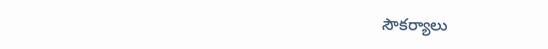సౌకర్యాలు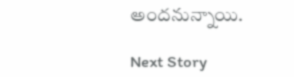అందనున్నాయి.

Next Story